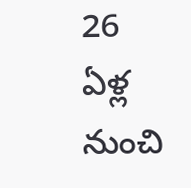26 ఏళ్ల నుంచి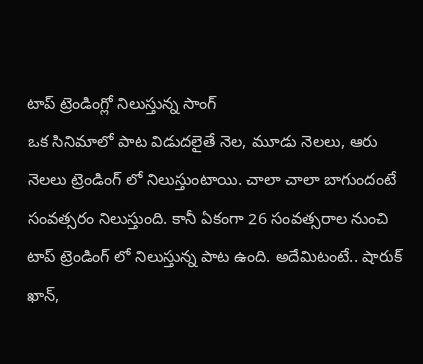టాప్ ట్రెండింగ్లో నిలుస్తున్న సాంగ్
ఒక సినిమాలో పాట విడుదలైతే నెల, మూడు నెలలు, ఆరు నెలలు ట్రెండింగ్ లో నిలుస్తుంటాయి. చాలా చాలా బాగుందంటే సంవత్సరం నిలుస్తుంది. కానీ ఏకంగా 26 సంవత్సరాల నుంచి టాప్ ట్రెండింగ్ లో నిలుస్తున్న పాట ఉంది. అదేమిటంటే.. షారుక్ ఖాన్,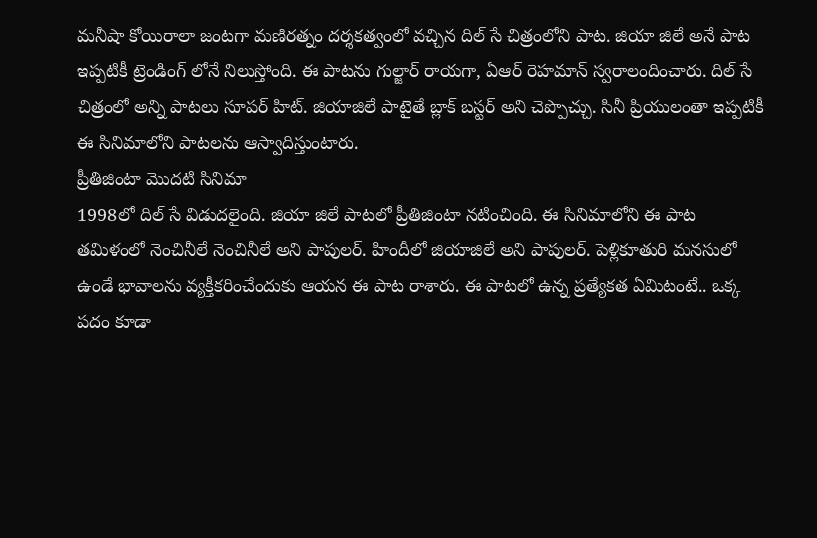మనీషా కోయిరాలా జంటగా మణిరత్నం దర్శకత్వంలో వచ్చిన దిల్ సే చిత్రంలోని పాట. జియా జిలే అనే పాట ఇప్పటికీ ట్రెండింగ్ లోనే నిలుస్తోంది. ఈ పాటను గుల్జార్ రాయగా, ఏఆర్ రెహమాన్ స్వరాలందించారు. దిల్ సే చిత్రంలో అన్ని పాటలు సూపర్ హిట్. జియాజిలే పాటైతే బ్లాక్ బస్టర్ అని చెప్పొచ్చు. సినీ ప్రియులంతా ఇప్పటికీ ఈ సినిమాలోని పాటలను ఆస్వాదిస్తుంటారు.
ప్రీతిజింటా మొదటి సినిమా
1998లో దిల్ సే విడుదలైంది. జియా జిలే పాటలో ప్రీతిజింటా నటించింది. ఈ సినిమాలోని ఈ పాట తమిళంలో నెంచినీలే నెంచినీలే అని పాపులర్. హిందీలో జియాజిలే అని పాపులర్. పెళ్లికూతురి మనసులో ఉండే భావాలను వ్యక్తీకరించేందుకు ఆయన ఈ పాట రాశారు. ఈ పాటలో ఉన్న ప్రత్యేకత ఏమిటంటే.. ఒక్క పదం కూడా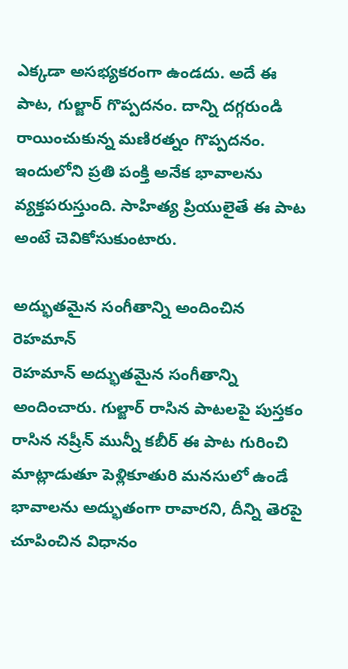ఎక్కడా అసభ్యకరంగా ఉండదు. అదే ఈ పాట, గుల్జార్ గొప్పదనం. దాన్ని దగ్గరుండి రాయించుకున్న మణిరత్నం గొప్పదనం. ఇందులోని ప్రతి పంక్తి అనేక భావాలను వ్యక్తపరుస్తుంది. సాహిత్య ప్రియులైతే ఈ పాట అంటే చెవికోసుకుంటారు.

అద్భుతమైన సంగీతాన్ని అందించిన రెహమాన్
రెహమాన్ అద్భుతమైన సంగీతాన్ని అందించారు. గుల్జార్ రాసిన పాటలపై పుస్తకం రాసిన నష్రీన్ మున్నీ కబీర్ ఈ పాట గురించి మాట్లాడుతూ పెళ్లికూతురి మనసులో ఉండే భావాలను అద్భుతంగా రావారని, దీన్ని తెరపై చూపించిన విధానం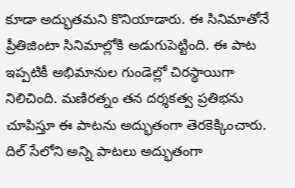కూడా అద్భుతమని కొనియాడారు. ఈ సినిమాతోనే ప్రీతిజింటా సినిమాల్లోకి అడుగుపెట్టింది. ఈ పాట ఇప్పటికీ అభిమానుల గుండెల్లో చిరస్థాయిగా నిలిచింది. మణిరత్నం తన దర్శకత్వ ప్రతిభను చూపిస్తూ ఈ పాటను అద్భుతంగా తెరకెక్కించారు. దిల్ సేలోని అన్ని పాటలు అద్భుతంగా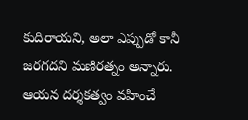కుదిరాయని, అలా ఎప్పుడో కానీ జరగదని మణిరత్నం అన్నారు. ఆయన దర్శకత్వం వహించే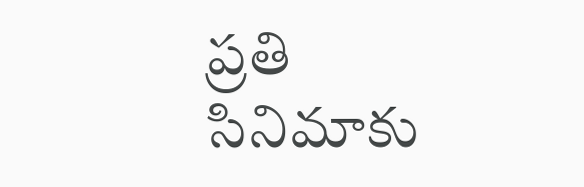ప్రతి సినిమాకు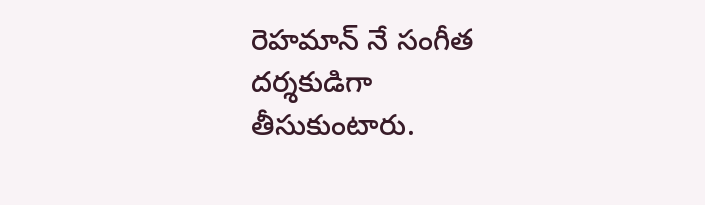రెహమాన్ నే సంగీత దర్శకుడిగా తీసుకుంటారు.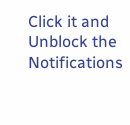Click it and Unblock the Notifications